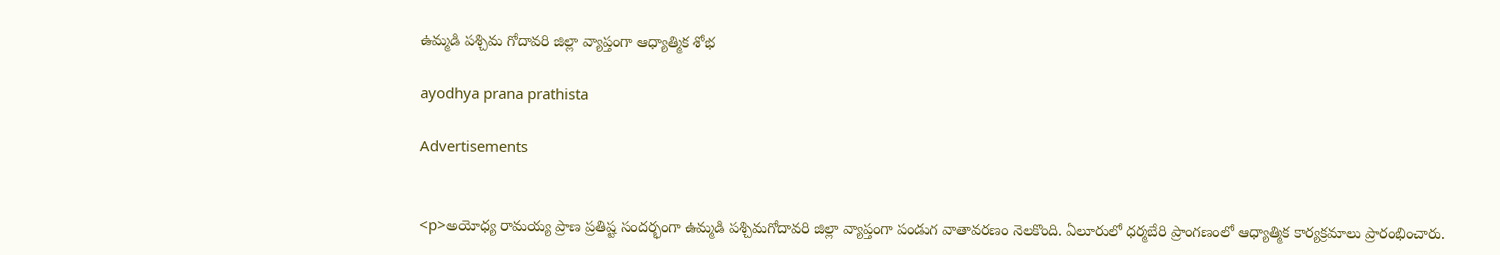ఉమ్మడి పశ్చిమ గోదావరి జిల్లా వ్యాప్తంగా ఆధ్యాత్మిక శోభ

ayodhya prana prathista

Advertisements


<p>అయోధ్య రామయ్య ప్రాణ ప్రతిష్ట సందర్భంగా ఉమ్మడి పశ్చిమగోదావరి జిల్లా వ్యాప్తంగా పండుగ వాతావరణం నెలకొంది. ఏలూరులో ధర్మబేరి ప్రాంగణంలో ఆధ్యాత్మిక కార్యక్రమాలు ప్రారంభించారు.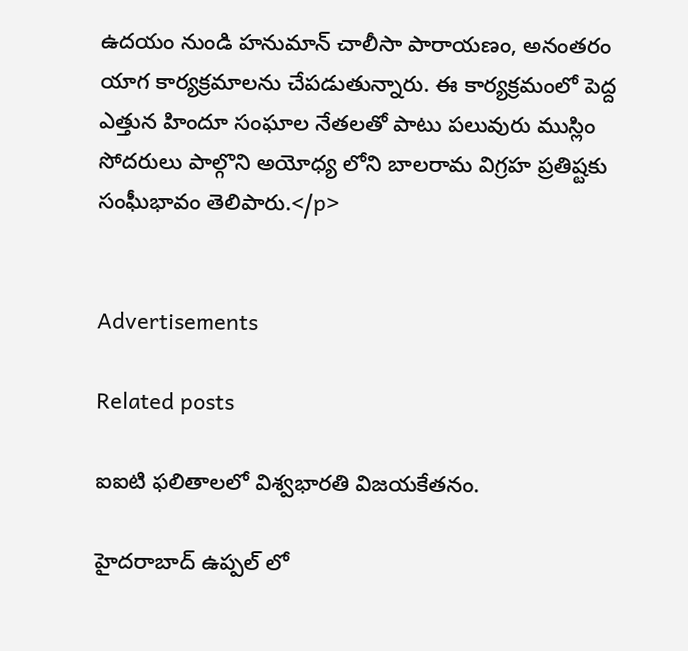ఉదయం నుండి హనుమాన్ చాలీసా పారాయణం, అనంతరం యాగ కార్యక్రమాలను చేపడుతున్నారు. ఈ కార్యక్రమంలో పెద్ద ఎత్తున హిందూ సంఘాల నేతలతో పాటు పలువురు ముస్లిం సోదరులు పాల్గొని అయోధ్య లోని బాలరామ విగ్రహ ప్రతిష్టకు సంఘీభావం తెలిపారు.</p>


Advertisements

Related posts

ఐఐటి ఫలితాలలో విశ్వభారతి విజయకేతనం.

హైదరాబాద్ ఉప్పల్ లో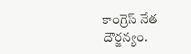కాంగ్రెస్ నేత దౌర్జన్యం.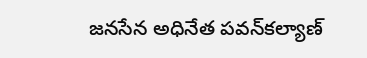జనసేన అధినేత పవన్‌కల్యాణ్‌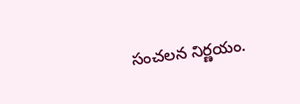సంచలన నిర్ణయం.